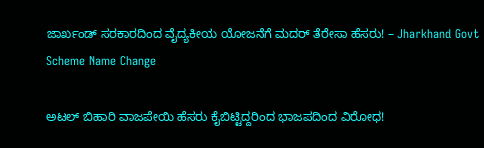ಜಾರ್ಖಂಡ್ ಸರಕಾರದಿಂದ ವೈದ್ಯಕೀಯ ಯೋಜನೆಗೆ ಮದರ್ ತೆರೇಸಾ ಹೆಸರು! – Jharkhand Govt Scheme Name Change

ಅಟಲ್ ಬಿಹಾರಿ ವಾಜಪೇಯಿ ಹೆಸರು ಕೈಬಿಟ್ಟಿದ್ದರಿಂದ ಭಾಜಪದಿಂದ ವಿರೋಧ!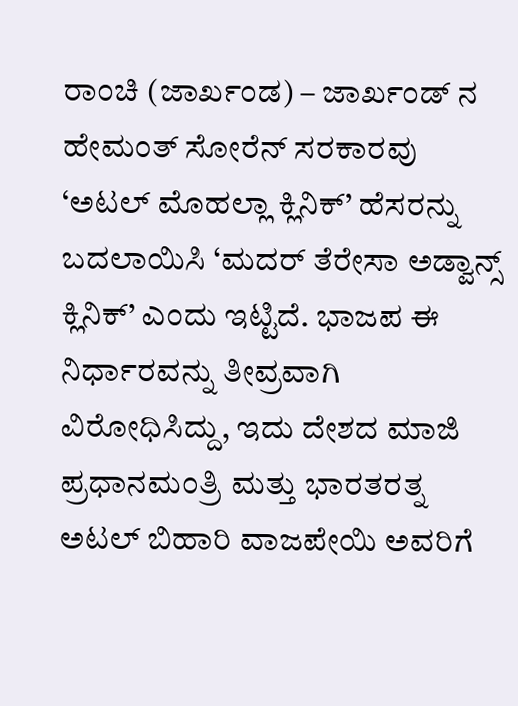ರಾಂಚಿ (ಜಾರ್ಖಂಡ) – ಜಾರ್ಖಂಡ್‌ ನ ಹೇಮಂತ್ ಸೋರೆನ್ ಸರಕಾರವು ‘ಅಟಲ್ ಮೊಹಲ್ಲಾ ಕ್ಲಿನಿಕ್’ ಹೆಸರನ್ನು ಬದಲಾಯಿಸಿ ‘ಮದರ್ ತೆರೇಸಾ ಅಡ್ವಾನ್ಸ್ ಕ್ಲಿನಿಕ್’ ಎಂದು ಇಟ್ಟಿದೆ. ಭಾಜಪ ಈ ನಿರ್ಧಾರವನ್ನು ತೀವ್ರವಾಗಿ ವಿರೋಧಿಸಿದ್ದು, ಇದು ದೇಶದ ಮಾಜಿ ಪ್ರಧಾನಮಂತ್ರಿ ಮತ್ತು ಭಾರತರತ್ನ ಅಟಲ್ ಬಿಹಾರಿ ವಾಜಪೇಯಿ ಅವರಿಗೆ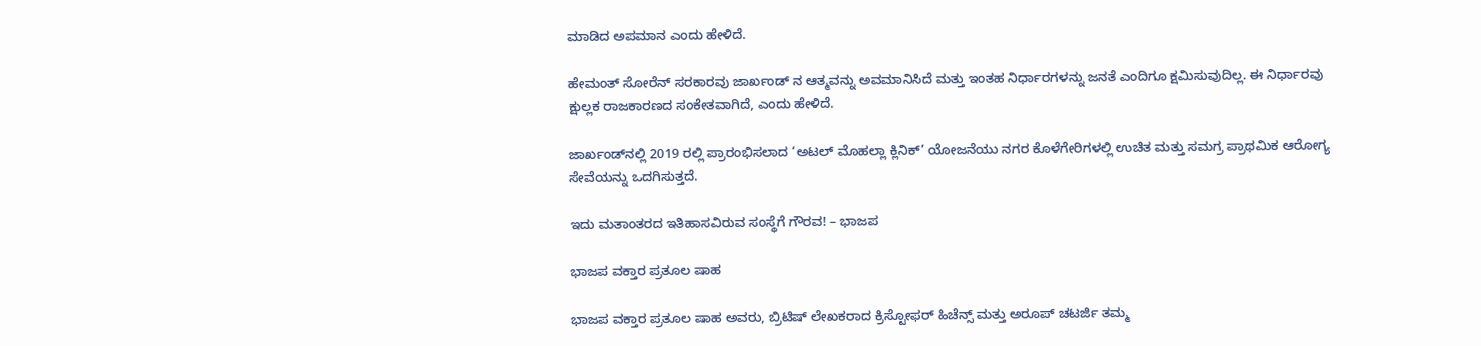ಮಾಡಿದ ಅಪಮಾನ ಎಂದು ಹೇಳಿದೆ.

ಹೇಮಂತ್ ಸೋರೆನ್ ಸರಕಾರವು ಜಾರ್ಖಂಡ್‌ ನ ಆತ್ಮವನ್ನು ಅವಮಾನಿಸಿದೆ ಮತ್ತು ಇಂತಹ ನಿರ್ಧಾರಗಳನ್ನು ಜನತೆ ಎಂದಿಗೂ ಕ್ಷಮಿಸುವುದಿಲ್ಲ. ಈ ನಿರ್ಧಾರವು ಕ್ಷುಲ್ಲಕ ರಾಜಕಾರಣದ ಸಂಕೇತವಾಗಿದೆ, ಎಂದು ಹೇಳಿದೆ.

ಜಾರ್ಖಂಡ್‌ನಲ್ಲಿ 2019 ರಲ್ಲಿ ಪ್ರಾರಂಭಿಸಲಾದ ‘ಅಟಲ್ ಮೊಹಲ್ಲಾ ಕ್ಲಿನಿಕ್’ ಯೋಜನೆಯು ನಗರ ಕೊಳೆಗೇರಿಗಳಲ್ಲಿ ಉಚಿತ ಮತ್ತು ಸಮಗ್ರ ಪ್ರಾಥಮಿಕ ಆರೋಗ್ಯ ಸೇವೆಯನ್ನು ಒದಗಿಸುತ್ತದೆ.

ಇದು ಮತಾಂತರದ ಇತಿಹಾಸವಿರುವ ಸಂಸ್ಥೆಗೆ ಗೌರವ! – ಭಾಜಪ

ಭಾಜಪ ವಕ್ತಾರ ಪ್ರತೂಲ ಷಾಹ

ಭಾಜಪ ವಕ್ತಾರ ಪ್ರತೂಲ ಷಾಹ ಅವರು, ಬ್ರಿಟಿಷ್ ಲೇಖಕರಾದ ಕ್ರಿಸ್ಟೋಫರ್ ಹಿಚೆನ್ಸ್ ಮತ್ತು ಅರೂಪ್ ಚಟರ್ಜಿ ತಮ್ಮ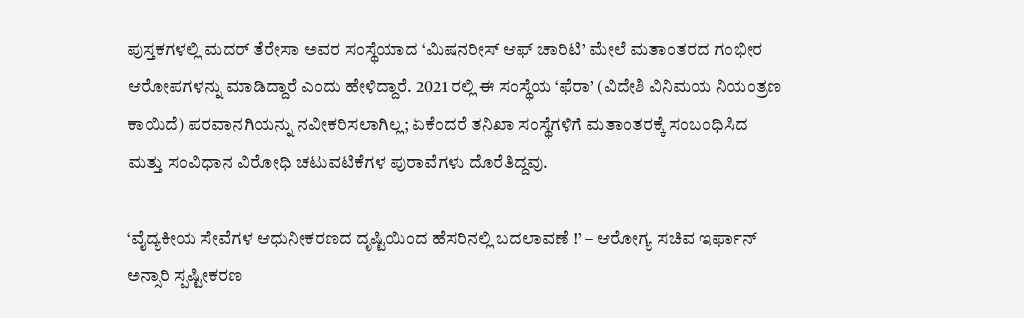ಪುಸ್ತಕಗಳಲ್ಲಿ ಮದರ್ ತೆರೇಸಾ ಅವರ ಸಂಸ್ಥೆಯಾದ ‘ಮಿಷನರೀಸ್ ಆಫ್ ಚಾರಿಟಿ’ ಮೇಲೆ ಮತಾಂತರದ ಗಂಭೀರ ಆರೋಪಗಳನ್ನು ಮಾಡಿದ್ದಾರೆ ಎಂದು ಹೇಳಿದ್ದಾರೆ. 2021 ರಲ್ಲಿ ಈ ಸಂಸ್ಥೆಯ ‘ಫೆರಾ’ (ವಿದೇಶಿ ವಿನಿಮಯ ನಿಯಂತ್ರಣ ಕಾಯಿದೆ) ಪರವಾನಗಿಯನ್ನು ನವೀಕರಿಸಲಾಗಿಲ್ಲ; ಏಕೆಂದರೆ ತನಿಖಾ ಸಂಸ್ಥೆಗಳಿಗೆ ಮತಾಂತರಕ್ಕೆ ಸಂಬಂಧಿಸಿದ ಮತ್ತು ಸಂವಿಧಾನ ವಿರೋಧಿ ಚಟುವಟಿಕೆಗಳ ಪುರಾವೆಗಳು ದೊರೆತಿದ್ದವು.

‘ವೈದ್ಯಕೀಯ ಸೇವೆಗಳ ಆಧುನೀಕರಣದ ದೃಷ್ಟಿಯಿಂದ ಹೆಸರಿನಲ್ಲಿ ಬದಲಾವಣೆ !’ – ಆರೋಗ್ಯ ಸಚಿವ ಇರ್ಫಾನ್ ಅನ್ಸಾರಿ ಸ್ಪಷ್ಟೀಕರಣ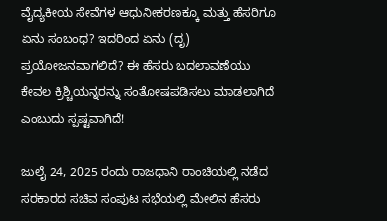ವೈದ್ಯಕೀಯ ಸೇವೆಗಳ ಆಧುನೀಕರಣಕ್ಕೂ ಮತ್ತು ಹೆಸರಿಗೂ ಏನು ಸಂಬಂಧ? ಇದರಿಂದ ಏನು (ದೃ) ಪ್ರಯೋಜನವಾಗಲಿದೆ? ಈ ಹೆಸರು ಬದಲಾವಣೆಯು ಕೇವಲ ಕ್ರಿಶ್ಚಿಯನ್ನರನ್ನು ಸಂತೋಷಪಡಿಸಲು ಮಾಡಲಾಗಿದೆ ಎಂಬುದು ಸ್ಪಷ್ಟವಾಗಿದೆ!

ಜುಲೈ 24, 2025 ರಂದು ರಾಜಧಾನಿ ರಾಂಚಿಯಲ್ಲಿ ನಡೆದ ಸರಕಾರದ ಸಚಿವ ಸಂಪುಟ ಸಭೆಯಲ್ಲಿ ಮೇಲಿನ ಹೆಸರು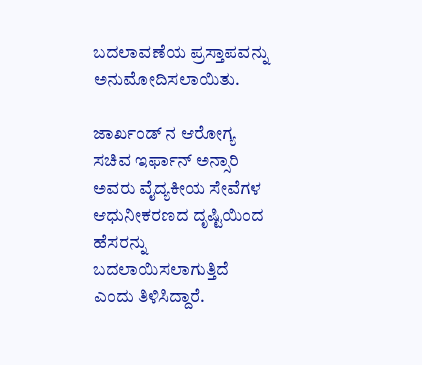ಬದಲಾವಣೆಯ ಪ್ರಸ್ತಾಪವನ್ನು ಅನುಮೋದಿಸಲಾಯಿತು.

ಜಾರ್ಖಂಡ್‌ ನ ಆರೋಗ್ಯ ಸಚಿವ ಇರ್ಫಾನ್ ಅನ್ಸಾರಿ ಅವರು ವೈದ್ಯಕೀಯ ಸೇವೆಗಳ ಆಧುನೀಕರಣದ ದೃಷ್ಟಿಯಿಂದ ಹೆಸರನ್ನು ಬದಲಾಯಿಸಲಾಗುತ್ತಿದೆ ಎಂದು ತಿಳಿಸಿದ್ದಾರೆ.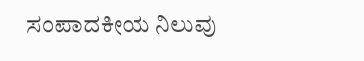ಸಂಪಾದಕೀಯ ನಿಲುವು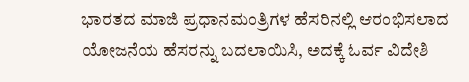ಭಾರತದ ಮಾಜಿ ಪ್ರಧಾನಮಂತ್ರಿಗಳ ಹೆಸರಿನಲ್ಲಿ ಆರಂಭಿಸಲಾದ ಯೋಜನೆಯ ಹೆಸರನ್ನು ಬದಲಾಯಿಸಿ, ಅದಕ್ಕೆ ಓರ್ವ ವಿದೇಶಿ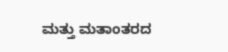ಮತ್ತು ಮತಾಂತರದ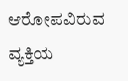ಆರೋಪವಿರುವ ವ್ಯಕ್ತಿಯ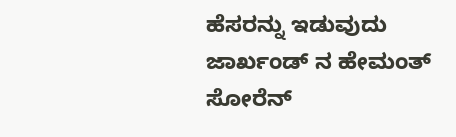ಹೆಸರನ್ನು ಇಡುವುದು ಜಾರ್ಖಂಡ್‌ ನ ಹೇಮಂತ್ ಸೋರೆನ್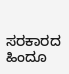ಸರಕಾರದ ಹಿಂದೂ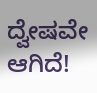ದ್ವೇಷವೇ ಆಗಿದೆ!